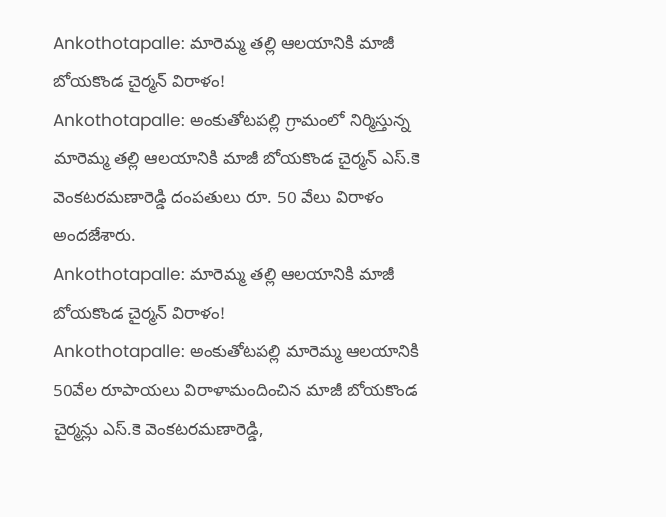Ankothotapalle: మారెమ్మ తల్లి ఆలయానికి మాజీ బోయకొండ చైర్మన్ విరాళం!
Ankothotapalle: అంకుతోటపల్లి గ్రామంలో నిర్మిస్తున్న మారెమ్మ తల్లి ఆలయానికి మాజీ బోయకొండ చైర్మన్ ఎస్.కె వెంకటరమణారెడ్డి దంపతులు రూ. 50 వేలు విరాళం అందజేశారు.
Ankothotapalle: మారెమ్మ తల్లి ఆలయానికి మాజీ బోయకొండ చైర్మన్ విరాళం!
Ankothotapalle: అంకుతోటపల్లి మారెమ్మ ఆలయానికి 50వేల రూపాయలు విరాళామందించిన మాజీ బోయకొండ చైర్మన్లు ఎస్.కె వెంకటరమణారెడ్డి,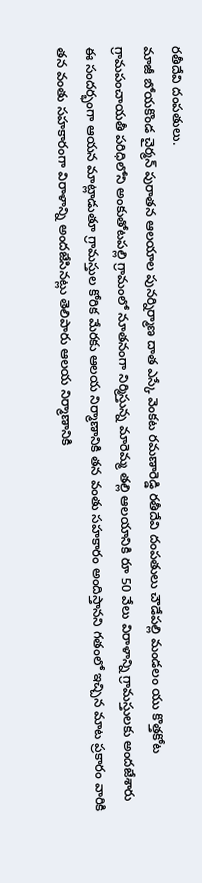రతీదేవి దంపతులు.
మాజీ బోయకొండ చైర్మన్ పురాతన ఆలయాల పునర్నిర్మాణ దాత ఎస్కే వెంకట రమణారెడ్డి రతీదేవి దంపతులు చౌడేపల్లి మండలం యు కొత్తకోట గ్రామపంచాయతీ పరిధిలోని అంకుతోటపల్లి గ్రామంలో నూతనంగా నిర్మిస్తున్న మారెమ్మ తల్లి ఆలయానికి రూ 50 వేలు విరాళాన్ని గ్రామస్తులకు అందజేశారు
ఈ సందర్భంగా ఆయన మాట్లాడుతూ గ్రామస్తుల కోరిక మేరకు ఆలయ నిర్మాణానికి తన వంతు సహకారం అందిస్తానని గతంలో ఇచ్చిన మాట ప్రకారం వారికి తన వంతు సహకారంగా విరాళాన్ని అందజేసినట్లు తెలిపారు ఆలయ నిర్మాణానికి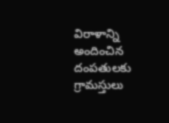విరాళాన్ని అందించిన దంపతులకు గ్రామస్తులు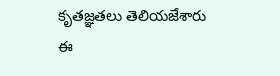కృతజ్ఞతలు తెలియజేశారు ఈ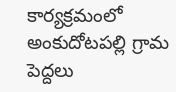కార్యక్రమంలో అంకుదోటపల్లి గ్రామ పెద్దలు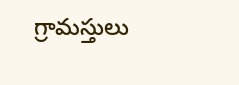గ్రామస్తులు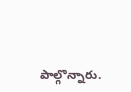పాల్గొన్నారు.